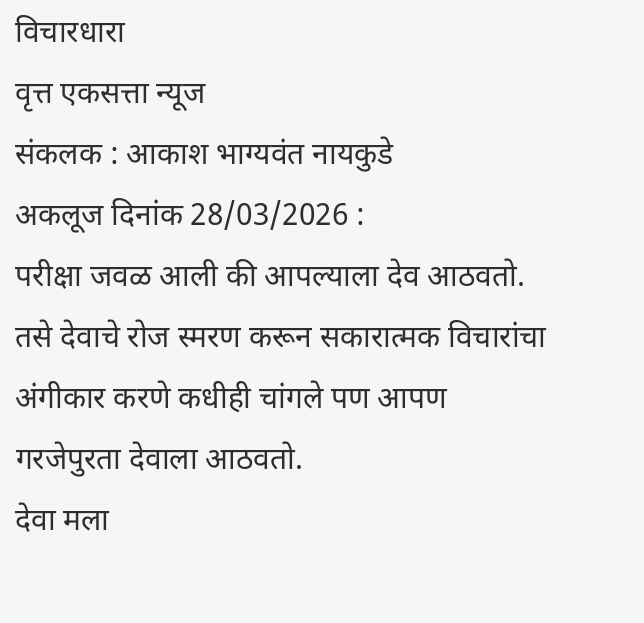विचारधारा
वृत्त एकसत्ता न्यूज
संकलक : आकाश भाग्यवंत नायकुडे
अकलूज दिनांक 28/03/2026 :
परीक्षा जवळ आली की आपल्याला देव आठवतो. तसे देवाचे रोज स्मरण करून सकारात्मक विचारांचा अंगीकार करणे कधीही चांगले पण आपण गरजेपुरता देवाला आठवतो.
देवा मला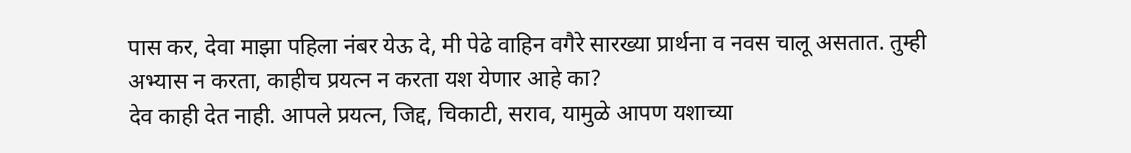पास कर, देवा माझा पहिला नंबर येऊ दे, मी पेढे वाहिन वगैरे सारख्या प्रार्थना व नवस चालू असतात. तुम्ही अभ्यास न करता, काहीच प्रयत्न न करता यश येणार आहे का?
देव काही देत नाही. आपले प्रयत्न, जिद्द, चिकाटी, सराव, यामुळे आपण यशाच्या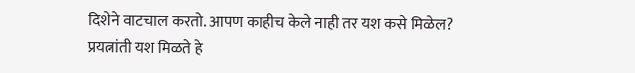दिशेने वाटचाल करतो. आपण काहीच केले नाही तर यश कसे मिळेल?
प्रयत्नांती यश मिळते हे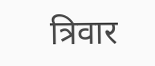त्रिवार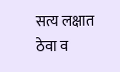सत्य लक्षात ठेवा व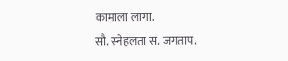कामाला लागा.
सौ. स्नेहलता स. जगताप.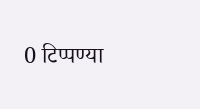0 टिप्पण्या